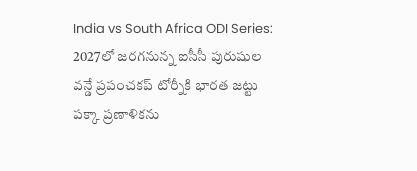India vs South Africa ODI Series: 2027లో జరగనున్న ఐసీసీ పురుషుల వన్డే ప్రపంచకప్ టోర్నీకి భారత జట్టు పక్కా ప్రణాళికను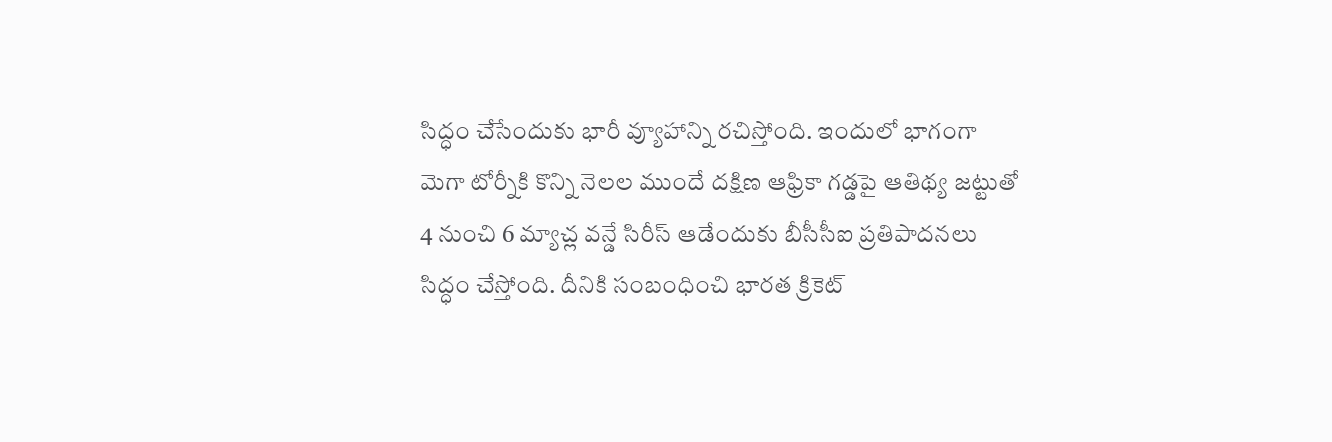సిద్ధం చేసేందుకు భారీ వ్యూహాన్ని రచిస్తోంది. ఇందులో భాగంగా మెగా టోర్నీకి కొన్ని నెలల ముందే దక్షిణ ఆఫ్రికా గడ్డపై ఆతిథ్య జట్టుతో 4 నుంచి 6 మ్యాచ్ల వన్డే సిరీస్ ఆడేందుకు బీసీసీఐ ప్రతిపాదనలు సిద్ధం చేస్తోంది. దీనికి సంబంధించి భారత క్రికెట్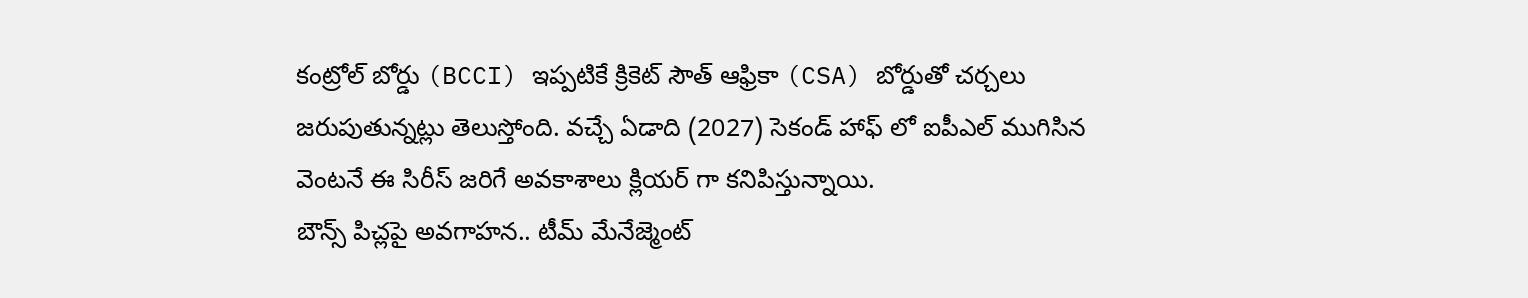కంట్రోల్ బోర్డు (BCCI) ఇప్పటికే క్రికెట్ సౌత్ ఆఫ్రికా (CSA) బోర్డుతో చర్చలు జరుపుతున్నట్లు తెలుస్తోంది. వచ్చే ఏడాది (2027) సెకండ్ హాఫ్ లో ఐపీఎల్ ముగిసిన వెంటనే ఈ సిరీస్ జరిగే అవకాశాలు క్లియర్ గా కనిపిస్తున్నాయి.
బౌన్స్ పిచ్లపై అవగాహన.. టీమ్ మేనేజ్మెంట్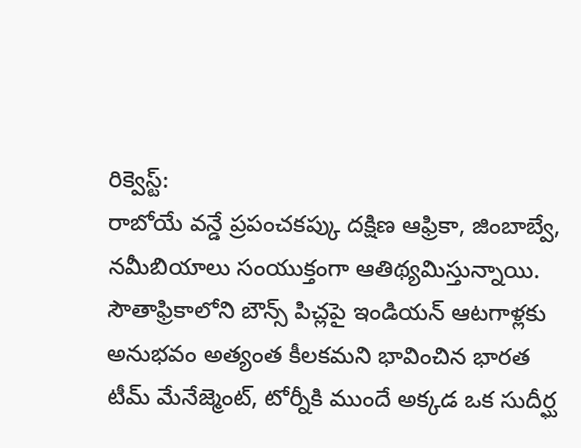రిక్వెస్ట్:
రాబోయే వన్డే ప్రపంచకప్కు దక్షిణ ఆఫ్రికా, జింబాబ్వే, నమీబియాలు సంయుక్తంగా ఆతిథ్యమిస్తున్నాయి. సౌతాఫ్రికాలోని బౌన్స్ పిచ్లపై ఇండియన్ ఆటగాళ్లకు అనుభవం అత్యంత కీలకమని భావించిన భారత టీమ్ మేనేజ్మెంట్, టోర్నీకి ముందే అక్కడ ఒక సుదీర్ఘ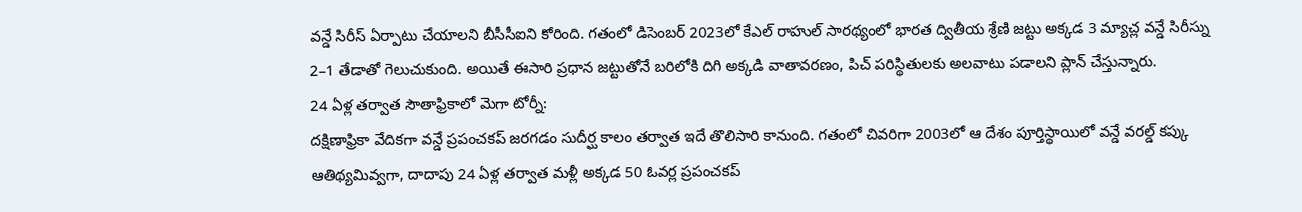వన్డే సిరీస్ ఏర్పాటు చేయాలని బీసీసీఐని కోరింది. గతంలో డిసెంబర్ 2023లో కేఎల్ రాహుల్ సారథ్యంలో భారత ద్వితీయ శ్రేణి జట్టు అక్కడ 3 మ్యాచ్ల వన్డే సిరీస్ను 2–1 తేడాతో గెలుచుకుంది. అయితే ఈసారి ప్రధాన జట్టుతోనే బరిలోకి దిగి అక్కడి వాతావరణం, పిచ్ పరిస్థితులకు అలవాటు పడాలని ప్లాన్ చేస్తున్నారు.
24 ఏళ్ల తర్వాత సౌతాఫ్రికాలో మెగా టోర్నీ:
దక్షిణాఫ్రికా వేదికగా వన్డే ప్రపంచకప్ జరగడం సుదీర్ఘ కాలం తర్వాత ఇదే తొలిసారి కానుంది. గతంలో చివరిగా 2003లో ఆ దేశం పూర్తిస్థాయిలో వన్డే వరల్డ్ కప్కు ఆతిథ్యమివ్వగా, దాదాపు 24 ఏళ్ల తర్వాత మళ్లీ అక్కడ 50 ఓవర్ల ప్రపంచకప్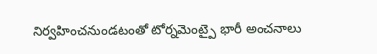నిర్వహించనుండటంతో టోర్నమెంట్పై భారీ అంచనాలు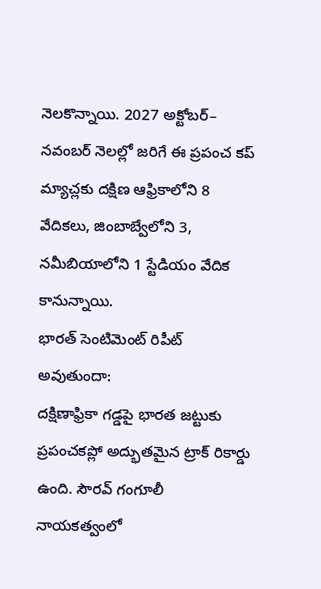నెలకొన్నాయి. 2027 అక్టోబర్– నవంబర్ నెలల్లో జరిగే ఈ ప్రపంచ కప్ మ్యాచ్లకు దక్షిణ ఆఫ్రికాలోని 8 వేదికలు, జింబాబ్వేలోని 3, నమీబియాలోని 1 స్టేడియం వేదిక కానున్నాయి.
భారత్ సెంటిమెంట్ రిపీట్ అవుతుందా:
దక్షిణాఫ్రికా గడ్డపై భారత జట్టుకు ప్రపంచకప్లో అద్భుతమైన ట్రాక్ రికార్డు ఉంది. సౌరవ్ గంగూలీ నాయకత్వంలో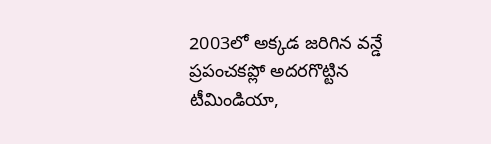2003లో అక్కడ జరిగిన వన్డే ప్రపంచకప్లో అదరగొట్టిన టీమిండియా,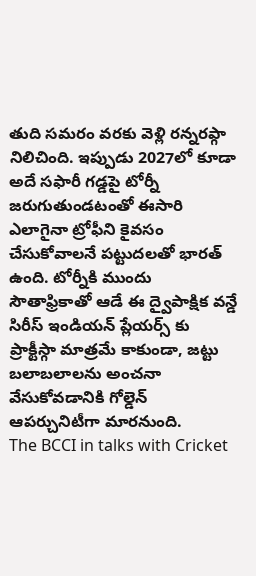తుది సమరం వరకు వెళ్లి రన్నరప్గా నిలిచింది. ఇప్పుడు 2027లో కూడా అదే సఫారీ గడ్డపై టోర్నీ జరుగుతుండటంతో ఈసారి ఎలాగైనా ట్రోఫీని కైవసం చేసుకోవాలనే పట్టుదలతో భారత్ ఉంది. టోర్నీకి ముందు సౌతాఫ్రికాతో ఆడే ఈ ద్వైపాక్షిక వన్డే సిరీస్ ఇండియన్ ప్లేయర్స్ కు ప్రాక్టీస్గా మాత్రమే కాకుండా, జట్టు బలాబలాలను అంచనా వేసుకోవడానికి గోల్డెన్ ఆపర్చునిటీగా మారనుంది.
The BCCI in talks with Cricket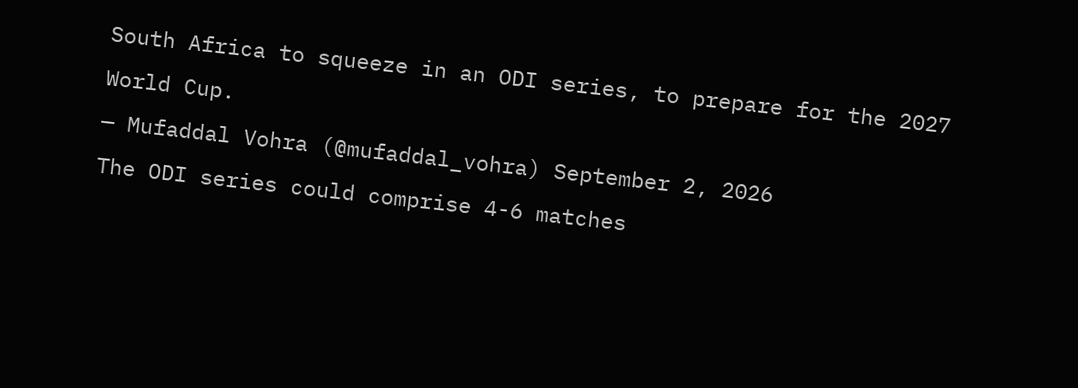South Africa to squeeze in an ODI series, to prepare for the 2027 World Cup.
— Mufaddal Vohra (@mufaddal_vohra) September 2, 2026
The ODI series could comprise 4-6 matches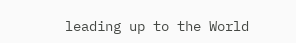leading up to the World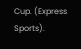Cup. (Express Sports).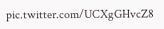pic.twitter.com/UCXgGHvcZ8